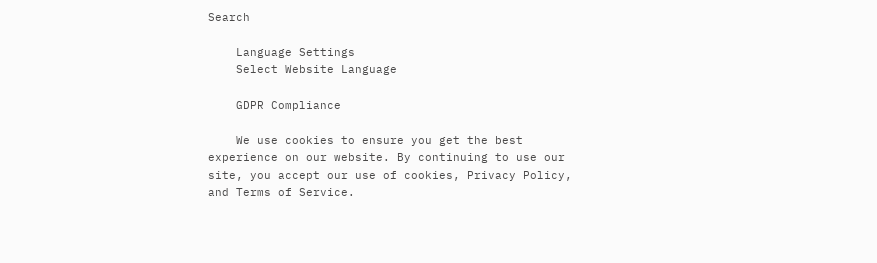Search

    Language Settings
    Select Website Language

    GDPR Compliance

    We use cookies to ensure you get the best experience on our website. By continuing to use our site, you accept our use of cookies, Privacy Policy, and Terms of Service.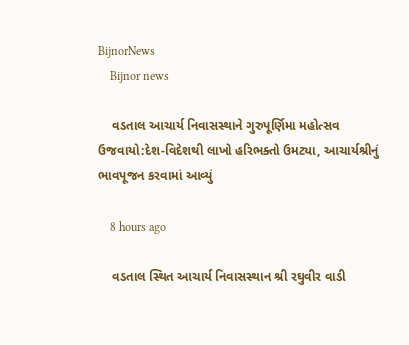BijnorNews
    Bijnor news

    વડતાલ આચાર્ય નિવાસસ્થાને ગુરુપૂર્ણિમા મહોત્સવ ઉજવાયો:દેશ-વિદેશથી લાખો હરિભક્તો ઉમટ્યા, આચાર્યશ્રીનું ભાવપૂજન કરવામાં આવ્યું

    8 hours ago

    વડતાલ સ્થિત આચાર્ય નિવાસસ્થાન શ્રી રઘુવીર વાડી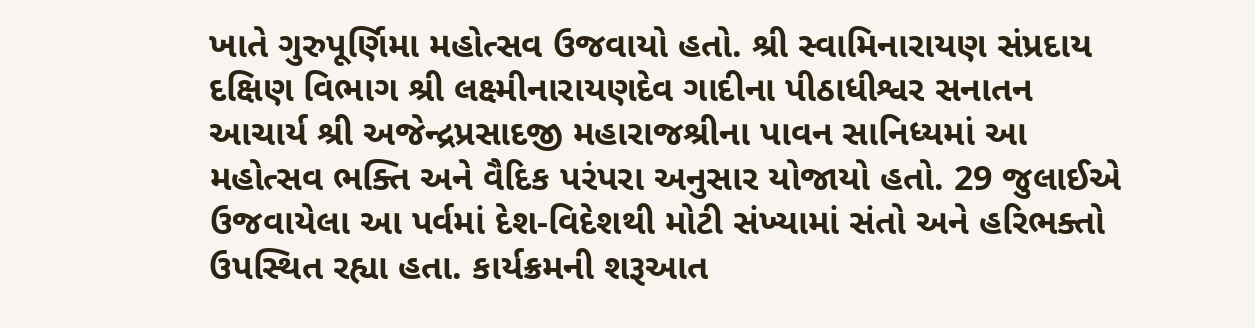ખાતે ગુરુપૂર્ણિમા મહોત્સવ ઉજવાયો હતો. શ્રી સ્વામિનારાયણ સંપ્રદાય દક્ષિણ વિભાગ શ્રી લક્ષ્મીનારાયણદેવ ગાદીના પીઠાધીશ્વર સનાતન આચાર્ય શ્રી અજેન્દ્રપ્રસાદજી મહારાજશ્રીના પાવન સાનિધ્યમાં આ મહોત્સવ ભક્તિ અને વૈદિક પરંપરા અનુસાર યોજાયો હતો. 29 જુલાઈએ ઉજવાયેલા આ પર્વમાં દેશ-વિદેશથી મોટી સંખ્યામાં સંતો અને હરિભક્તો ઉપસ્થિત રહ્યા હતા. કાર્યક્રમની શરૂઆત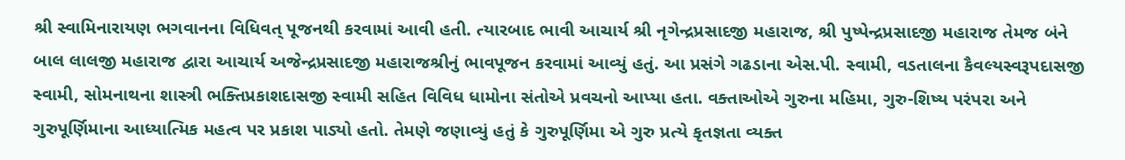શ્રી સ્વામિનારાયણ ભગવાનના વિધિવત્ પૂજનથી કરવામાં આવી હતી. ત્યારબાદ ભાવી આચાર્ય શ્રી નૃગેન્દ્રપ્રસાદજી મહારાજ, શ્રી પુષ્પેન્દ્રપ્રસાદજી મહારાજ તેમજ બંને બાલ લાલજી મહારાજ દ્વારા આચાર્ય અજેન્દ્રપ્રસાદજી મહારાજશ્રીનું ભાવપૂજન કરવામાં આવ્યું હતું. આ પ્રસંગે ગઢડાના એસ.પી. સ્વામી, વડતાલના કૈવલ્યસ્વરૂપદાસજી સ્વામી, સોમનાથના શાસ્ત્રી ભક્તિપ્રકાશદાસજી સ્વામી સહિત વિવિધ ધામોના સંતોએ પ્રવચનો આપ્યા હતા. વક્તાઓએ ગુરુના મહિમા, ગુરુ-શિષ્ય પરંપરા અને ગુરુપૂર્ણિમાના આધ્યાત્મિક મહત્વ પર પ્રકાશ પાડ્યો હતો. તેમણે જણાવ્યું હતું કે ગુરુપૂર્ણિમા એ ગુરુ પ્રત્યે કૃતજ્ઞતા વ્યક્ત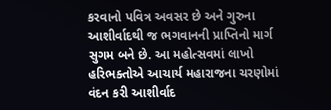કરવાનો પવિત્ર અવસર છે અને ગુરુના આશીર્વાદથી જ ભગવાનની પ્રાપ્તિનો માર્ગ સુગમ બને છે. આ મહોત્સવમાં લાખો હરિભક્તોએ આચાર્ય મહારાજના ચરણોમાં વંદન કરી આશીર્વાદ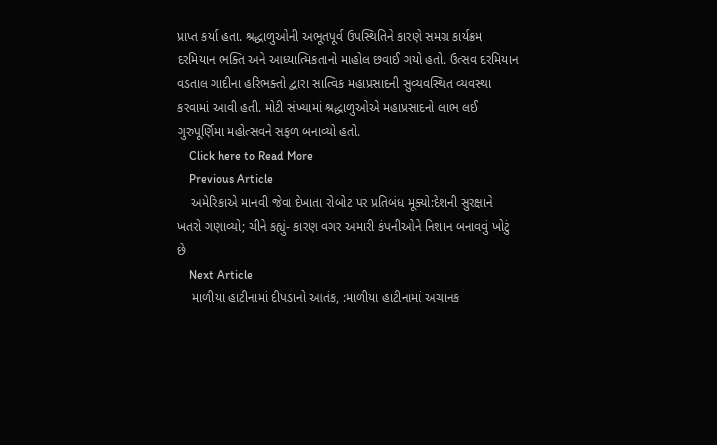પ્રાપ્ત કર્યા હતા. શ્રદ્ધાળુઓની અભૂતપૂર્વ ઉપસ્થિતિને કારણે સમગ્ર કાર્યક્રમ દરમિયાન ભક્તિ અને આધ્યાત્મિકતાનો માહોલ છવાઈ ગયો હતો. ઉત્સવ દરમિયાન વડતાલ ગાદીના હરિભક્તો દ્વારા સાત્વિક મહાપ્રસાદની સુવ્યવસ્થિત વ્યવસ્થા કરવામાં આવી હતી. મોટી સંખ્યામાં શ્રદ્ધાળુઓએ મહાપ્રસાદનો લાભ લઈ ગુરુપૂર્ણિમા મહોત્સવને સફળ બનાવ્યો હતો.
    Click here to Read More
    Previous Article
    અમેરિકાએ માનવી જેવા દેખાતા રોબોટ પર પ્રતિબંધ મૂક્યો:દેશની સુરક્ષાને ખતરો ગણાવ્યો; ચીને કહ્યું- કારણ વગર અમારી કંપનીઓને નિશાન બનાવવું ખોટું છે
    Next Article
    માળીયા હાટીનામાં દીપડાનો આતંક, :માળીયા હાટીનામાં અચાનક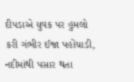દીપડાએ યુવક પર હુમલો કરી ગંભીર ઈજા પહોંચાડી, નદીમાંથી પસાર થતા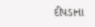દીપડાના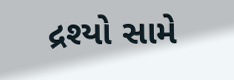દ્રશ્યો સામે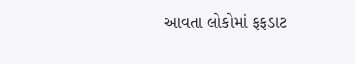આવતા લોકોમાં ફફડાટ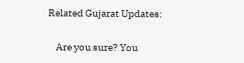Related Gujarat Updates:

    Are you sure? You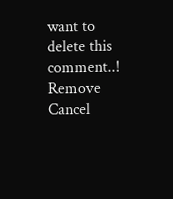want to delete this comment..! Remove Cancel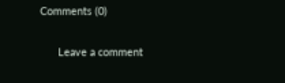Comments (0)

      Leave a comment